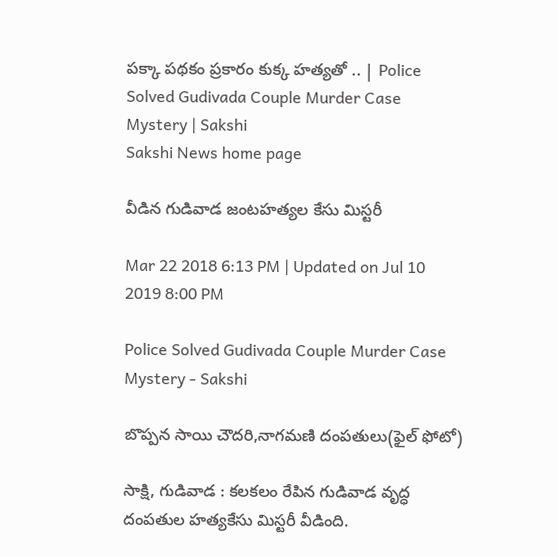పక్కా పథకం ప్రకారం కుక్క హత్యతో .. | Police Solved Gudivada Couple Murder Case Mystery | Sakshi
Sakshi News home page

వీడిన గుడివాడ జంటహత్యల కేసు మిస్టరీ

Mar 22 2018 6:13 PM | Updated on Jul 10 2019 8:00 PM

Police Solved Gudivada Couple Murder Case Mystery - Sakshi

బొప్పన సాయి చౌదరి,నాగమణి దంపతులు(ఫైల్‌ ఫోటో)

సాక్షి, గుడివాడ : కలకలం రేపిన గుడివాడ వృద్ధ దంపతుల హత్యకేసు మిస్టరీ వీడింది.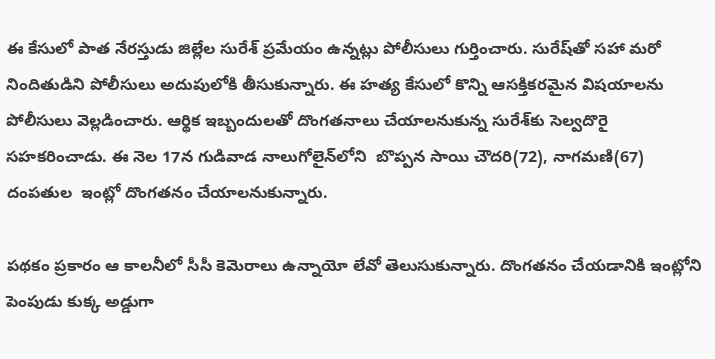ఈ కేసులో పాత నేరస్తుడు జిల్లేల సురేశ్‌ ప్రమేయం ఉన్నట్లు పోలీసులు గుర్తించారు. సురేష్‌తో సహా మరో నిందితుడిని పోలీసులు అదుపులోకి తీసుకున్నారు. ఈ హత్య కేసులో కొన్ని ఆసక్తికరమైన విషయాలను పోలీసులు వెల్లడించారు. ఆర్థిక ఇబ్బందులతో దొంగతనాలు చేయాలనుకున్న సురేశ్‌కు సెల్వదొరై సహకరించాడు. ఈ నెల 17న గుడివాడ నాలుగోలైన్‌లోని  బొప్పన సాయి చౌదరి(72), నాగమణి(67) దంపతుల  ఇంట్లో దొంగతనం చేయాలనుకున్నారు.

పథకం ప్రకారం ఆ కాలనీలో సీసీ కెమెరాలు ఉన్నాయో లేవో తెలుసుకున్నారు. దొంగతనం చేయడానికి ఇంట్లోని పెంపుడు కుక్క అడ్డుగా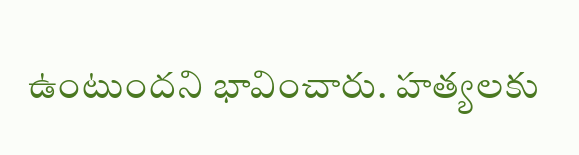ఉంటుందని భావించారు. హత్యలకు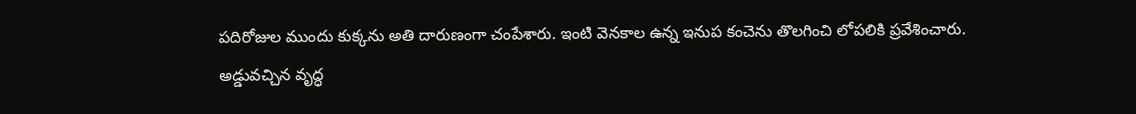పదిరోజుల ముందు కుక్కను అతి దారుణంగా చంపేశారు. ఇంటి వెనకాల ఉన్న ఇనుప కంచెను తొలగించి లోపలికి ప్రవేశించారు. అడ్డువచ్చిన వృద్ధ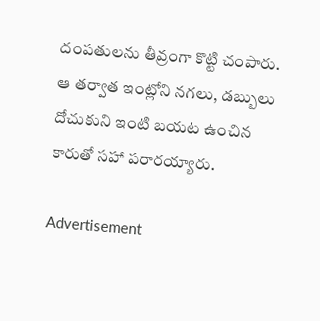దంపతులను తీవ్రంగా కొట్టి చంపారు. ఆ తర్వాత ఇంట్లోని నగలు, డబ్బులు దోచుకుని ఇంటి బయట ఉంచిన కారుతో సహా పరారయ్యారు.

Advertisement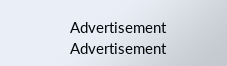Advertisement
Advertisement